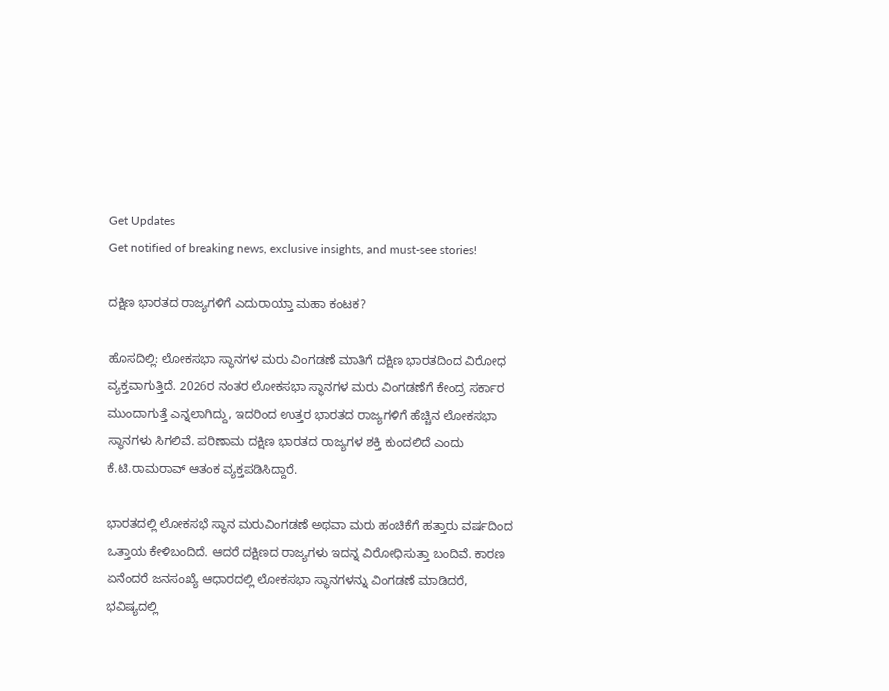Get Updates
Get notified of breaking news, exclusive insights, and must-see stories!

ದಕ್ಷಿಣ ಭಾರತದ ರಾಜ್ಯಗಳಿಗೆ ಎದುರಾಯ್ತಾ ಮಹಾ ಕಂಟಕ?

ಹೊಸದಿಲ್ಲಿ: ಲೋಕಸಭಾ ಸ್ಥಾನಗಳ ಮರು ವಿಂಗಡಣೆ ಮಾತಿಗೆ ದಕ್ಷಿಣ ಭಾರತದಿಂದ ವಿರೋಧ ವ್ಯಕ್ತವಾಗುತ್ತಿದೆ. 2026ರ ನಂತರ ಲೋಕಸಭಾ ಸ್ಥಾನಗಳ ಮರು ವಿಂಗಡಣೆಗೆ ಕೇಂದ್ರ ಸರ್ಕಾರ ಮುಂದಾಗುತ್ತೆ ಎನ್ನಲಾಗಿದ್ದು, ಇದರಿಂದ ಉತ್ತರ ಭಾರತದ ರಾಜ್ಯಗಳಿಗೆ ಹೆಚ್ಚಿನ ಲೋಕಸಭಾ ಸ್ಥಾನಗಳು ಸಿಗಲಿವೆ. ಪರಿಣಾಮ ದಕ್ಷಿಣ ಭಾರತದ ರಾಜ್ಯಗಳ ಶಕ್ತಿ ಕುಂದಲಿದೆ ಎಂದು ಕೆ.ಟಿ.ರಾಮರಾವ್ ಆತಂಕ ವ್ಯಕ್ತಪಡಿಸಿದ್ದಾರೆ.

ಭಾರತದಲ್ಲಿ ಲೋಕಸಭೆ ಸ್ಥಾನ ಮರುವಿಂಗಡಣೆ ಅಥವಾ ಮರು ಹಂಚಿಕೆಗೆ ಹತ್ತಾರು ವರ್ಷದಿಂದ ಒತ್ತಾಯ ಕೇಳಿಬಂದಿದೆ. ಆದರೆ ದಕ್ಷಿಣದ ರಾಜ್ಯಗಳು ಇದನ್ನ ವಿರೋಧಿಸುತ್ತಾ ಬಂದಿವೆ. ಕಾರಣ ಏನೆಂದರೆ ಜನಸಂಖ್ಯೆ ಆಧಾರದಲ್ಲಿ ಲೋಕಸಭಾ ಸ್ಥಾನಗಳನ್ನು ವಿಂಗಡಣೆ ಮಾಡಿದರೆ, ಭವಿಷ್ಯದಲ್ಲಿ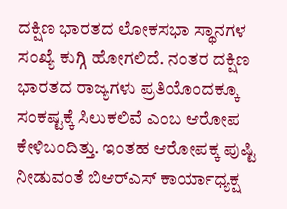ದಕ್ಷಿಣ ಭಾರತದ ಲೋಕಸಭಾ ಸ್ಥಾನಗಳ ಸಂಖ್ಯೆ ಕುಗ್ಗಿ ಹೋಗಲಿದೆ. ನಂತರ ದಕ್ಷಿಣ ಭಾರತದ ರಾಜ್ಯಗಳು ಪ್ರತಿಯೊಂದಕ್ಕೂ ಸಂಕಷ್ಟಕ್ಕೆ ಸಿಲುಕಲಿವೆ ಎಂಬ ಆರೋಪ ಕೇಳಿಬಂದಿತ್ತು. ಇಂತಹ ಆರೋಪಕ್ಕ ಪುಷ್ಟಿ ನೀಡುವಂತೆ ಬಿಆರ್‌ಎಸ್ ಕಾರ್ಯಾಧ್ಯಕ್ಷ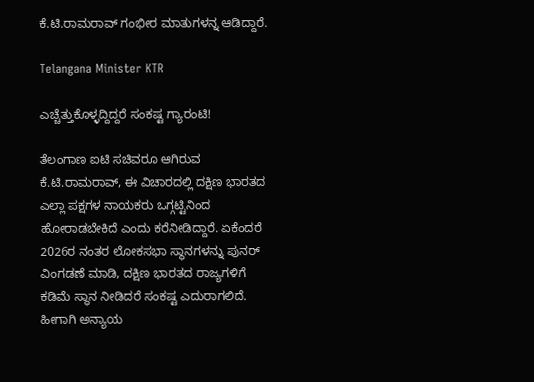ಕೆ.ಟಿ.ರಾಮರಾವ್ ಗಂಭೀರ ಮಾತುಗಳನ್ನ ಆಡಿದ್ದಾರೆ.

Telangana Minister KTR

ಎಚ್ಚೆತ್ತುಕೊಳ್ಳದ್ದಿದ್ದರೆ ಸಂಕಷ್ಟ ಗ್ಯಾರಂಟಿ!

ತೆಲಂಗಾಣ ಐಟಿ ಸಚಿವರೂ ಆಗಿರುವ ಕೆ.ಟಿ.ರಾಮರಾವ್, ಈ ವಿಚಾರದಲ್ಲಿ ದಕ್ಷಿಣ ಭಾರತದ ಎಲ್ಲಾ ಪಕ್ಷಗಳ ನಾಯಕರು ಒಗ್ಗಟ್ಟಿನಿಂದ ಹೋರಾಡಬೇಕಿದೆ ಎಂದು ಕರೆನೀಡಿದ್ದಾರೆ. ಏಕೆಂದರೆ 2026ರ ನಂತರ ಲೋಕಸಭಾ ಸ್ಥಾನಗಳನ್ನು ಪುನರ್ ವಿಂಗಡಣೆ ಮಾಡಿ, ದಕ್ಷಿಣ ಭಾರತದ ರಾಜ್ಯಗಳಿಗೆ ಕಡಿಮೆ ಸ್ಥಾನ ನೀಡಿದರೆ ಸಂಕಷ್ಟ ಎದುರಾಗಲಿದೆ. ಹೀಗಾಗಿ ಅನ್ಯಾಯ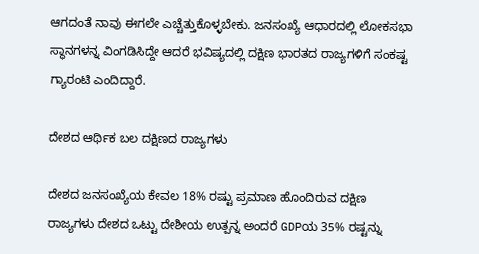ಆಗದಂತೆ ನಾವು ಈಗಲೇ ಎಚ್ಚೆತ್ತುಕೊಳ್ಳಬೇಕು. ಜನಸಂಖ್ಯೆ ಆಧಾರದಲ್ಲಿ ಲೋಕಸಭಾ ಸ್ಥಾನಗಳನ್ನ ವಿಂಗಡಿಸಿದ್ದೇ ಆದರೆ ಭವಿಷ್ಯದಲ್ಲಿ ದಕ್ಷಿಣ ಭಾರತದ ರಾಜ್ಯಗಳಿಗೆ ಸಂಕಷ್ಟ ಗ್ಯಾರಂಟಿ ಎಂದಿದ್ದಾರೆ.

ದೇಶದ ಆರ್ಥಿಕ ಬಲ ದಕ್ಷಿಣದ ರಾಜ್ಯಗಳು

ದೇಶದ ಜನಸಂಖ್ಯೆಯ ಕೇವಲ 18% ರಷ್ಟು ಪ್ರಮಾಣ ಹೊಂದಿರುವ ದಕ್ಷಿಣ ರಾಜ್ಯಗಳು ದೇಶದ ಒಟ್ಟು ದೇಶೀಯ ಉತ್ಪನ್ನ ಅಂದರೆ GDPಯ 35% ರಷ್ಟನ್ನು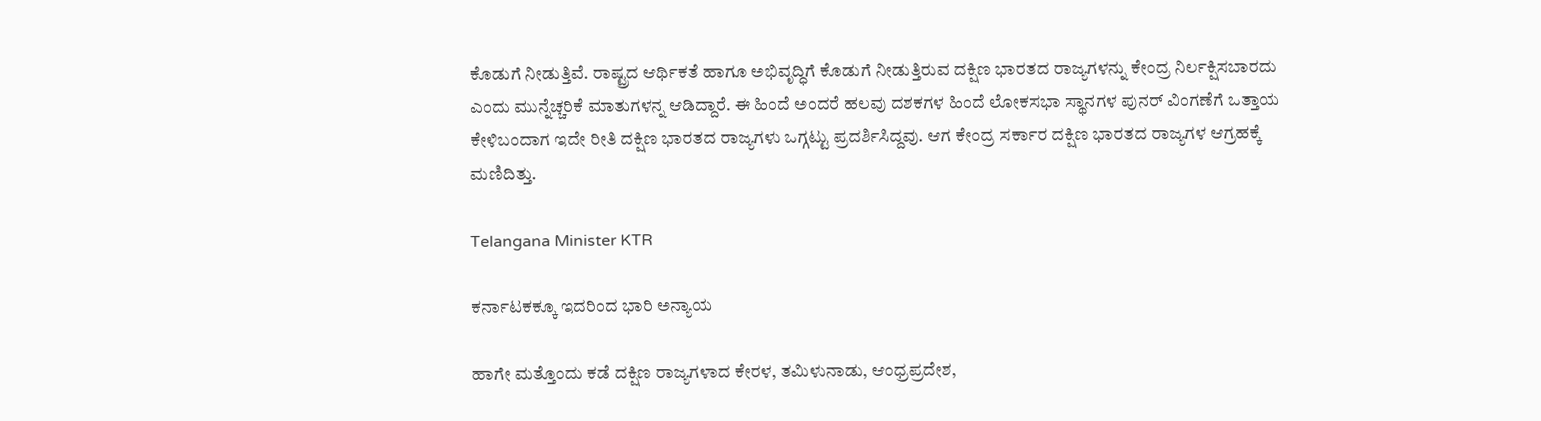ಕೊಡುಗೆ ನೀಡುತ್ತಿವೆ. ರಾಷ್ಟ್ರದ ಆರ್ಥಿಕತೆ ಹಾಗೂ ಅಭಿವೃದ್ಧಿಗೆ ಕೊಡುಗೆ ನೀಡುತ್ತಿರುವ ದಕ್ಷಿಣ ಭಾರತದ ರಾಜ್ಯಗಳನ್ನು ಕೇಂದ್ರ ನಿರ್ಲಕ್ಷಿಸಬಾರದು ಎಂದು ಮುನ್ನೆಚ್ಚರಿಕೆ ಮಾತುಗಳನ್ನ ಆಡಿದ್ದಾರೆ. ಈ ಹಿಂದೆ ಅಂದರೆ ಹಲವು ದಶಕಗಳ ಹಿಂದೆ ಲೋಕಸಭಾ ಸ್ಥಾನಗಳ ಪುನರ್ ವಿಂಗಣೆಗೆ ಒತ್ತಾಯ ಕೇಳಿಬಂದಾಗ ಇದೇ ರೀತಿ ದಕ್ಷಿಣ ಭಾರತದ ರಾಜ್ಯಗಳು ಒಗ್ಗಟ್ಟು ಪ್ರದರ್ಶಿಸಿದ್ದವು. ಆಗ ಕೇಂದ್ರ ಸರ್ಕಾರ ದಕ್ಷಿಣ ಭಾರತದ ರಾಜ್ಯಗಳ ಆಗ್ರಹಕ್ಕೆ ಮಣಿದಿತ್ತು.

Telangana Minister KTR

ಕರ್ನಾಟಕಕ್ಕೂ ಇದರಿಂದ ಭಾರಿ ಅನ್ಯಾಯ

ಹಾಗೇ ಮತ್ತೊಂದು ಕಡೆ ದಕ್ಷಿಣ ರಾಜ್ಯಗಳಾದ ಕೇರಳ, ತಮಿಳುನಾಡು, ಆಂಧ್ರಪ್ರದೇಶ,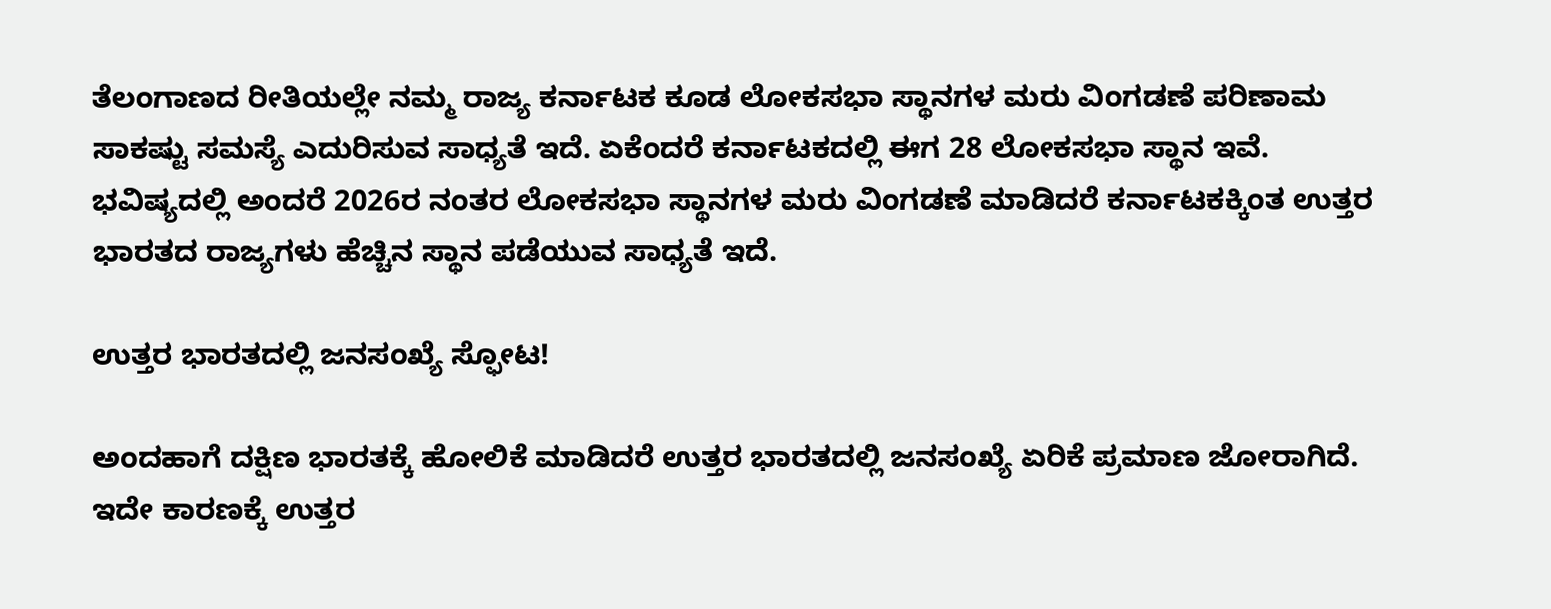ತೆಲಂಗಾಣದ ರೀತಿಯಲ್ಲೇ ನಮ್ಮ ರಾಜ್ಯ ಕರ್ನಾಟಕ ಕೂಡ ಲೋಕಸಭಾ ಸ್ಥಾನಗಳ ಮರು ವಿಂಗಡಣೆ ಪರಿಣಾಮ ಸಾಕಷ್ಟು ಸಮಸ್ಯೆ ಎದುರಿಸುವ ಸಾಧ್ಯತೆ ಇದೆ. ಏಕೆಂದರೆ ಕರ್ನಾಟಕದಲ್ಲಿ ಈಗ 28 ಲೋಕಸಭಾ ಸ್ಥಾನ ಇವೆ. ಭವಿಷ್ಯದಲ್ಲಿ ಅಂದರೆ 2026ರ ನಂತರ ಲೋಕಸಭಾ ಸ್ಥಾನಗಳ ಮರು ವಿಂಗಡಣೆ ಮಾಡಿದರೆ ಕರ್ನಾಟಕಕ್ಕಿಂತ ಉತ್ತರ ಭಾರತದ ರಾಜ್ಯಗಳು ಹೆಚ್ಚಿನ ಸ್ಥಾನ ಪಡೆಯುವ ಸಾಧ್ಯತೆ ಇದೆ.

ಉತ್ತರ ಭಾರತದಲ್ಲಿ ಜನಸಂಖ್ಯೆ ಸ್ಫೋಟ!

ಅಂದಹಾಗೆ ದಕ್ಷಿಣ ಭಾರತಕ್ಕೆ ಹೋಲಿಕೆ ಮಾಡಿದರೆ ಉತ್ತರ ಭಾರತದಲ್ಲಿ ಜನಸಂಖ್ಯೆ ಏರಿಕೆ ಪ್ರಮಾಣ ಜೋರಾಗಿದೆ. ಇದೇ ಕಾರಣಕ್ಕೆ ಉತ್ತರ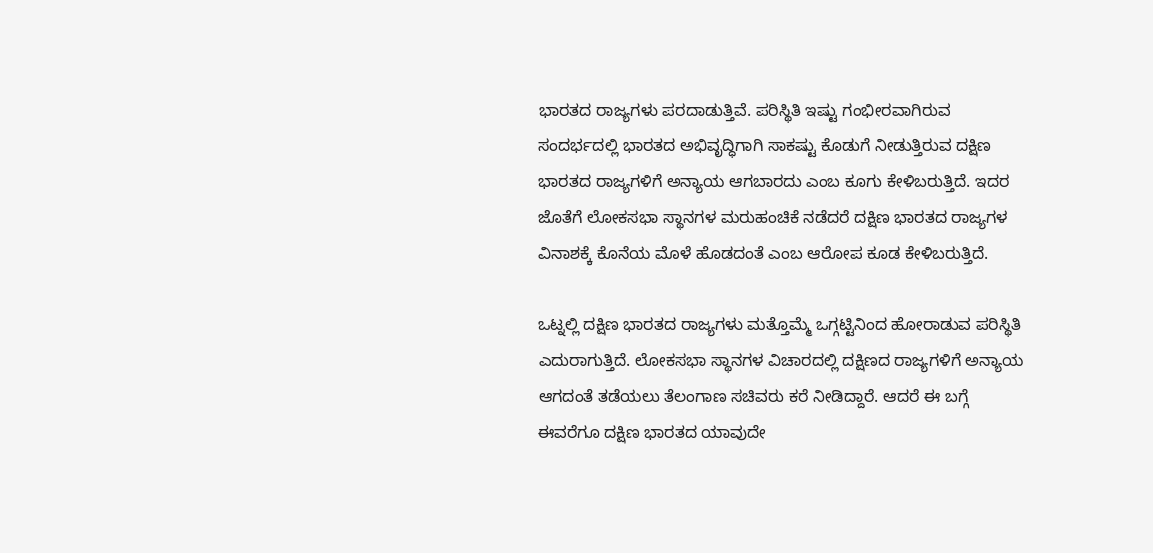ಭಾರತದ ರಾಜ್ಯಗಳು ಪರದಾಡುತ್ತಿವೆ. ಪರಿಸ್ಥಿತಿ ಇಷ್ಟು ಗಂಭೀರವಾಗಿರುವ ಸಂದರ್ಭದಲ್ಲಿ ಭಾರತದ ಅಭಿವೃದ್ಧಿಗಾಗಿ ಸಾಕಷ್ಟು ಕೊಡುಗೆ ನೀಡುತ್ತಿರುವ ದಕ್ಷಿಣ ಭಾರತದ ರಾಜ್ಯಗಳಿಗೆ ಅನ್ಯಾಯ ಆಗಬಾರದು ಎಂಬ ಕೂಗು ಕೇಳಿಬರುತ್ತಿದೆ. ಇದರ ಜೊತೆಗೆ ಲೋಕಸಭಾ ಸ್ಥಾನಗಳ ಮರುಹಂಚಿಕೆ ನಡೆದರೆ ದಕ್ಷಿಣ ಭಾರತದ ರಾಜ್ಯಗಳ ವಿನಾಶಕ್ಕೆ ಕೊನೆಯ ಮೊಳೆ ಹೊಡದಂತೆ ಎಂಬ ಆರೋಪ ಕೂಡ ಕೇಳಿಬರುತ್ತಿದೆ.

ಒಟ್ನಲ್ಲಿ ದಕ್ಷಿಣ ಭಾರತದ ರಾಜ್ಯಗಳು ಮತ್ತೊಮ್ಮೆ ಒಗ್ಗಟ್ಟಿನಿಂದ ಹೋರಾಡುವ ಪರಿಸ್ಥಿತಿ ಎದುರಾಗುತ್ತಿದೆ. ಲೋಕಸಭಾ ಸ್ಥಾನಗಳ ವಿಚಾರದಲ್ಲಿ ದಕ್ಷಿಣದ ರಾಜ್ಯಗಳಿಗೆ ಅನ್ಯಾಯ ಆಗದಂತೆ ತಡೆಯಲು ತೆಲಂಗಾಣ ಸಚಿವರು ಕರೆ ನೀಡಿದ್ದಾರೆ. ಆದರೆ ಈ ಬಗ್ಗೆ ಈವರೆಗೂ ದಕ್ಷಿಣ ಭಾರತದ ಯಾವುದೇ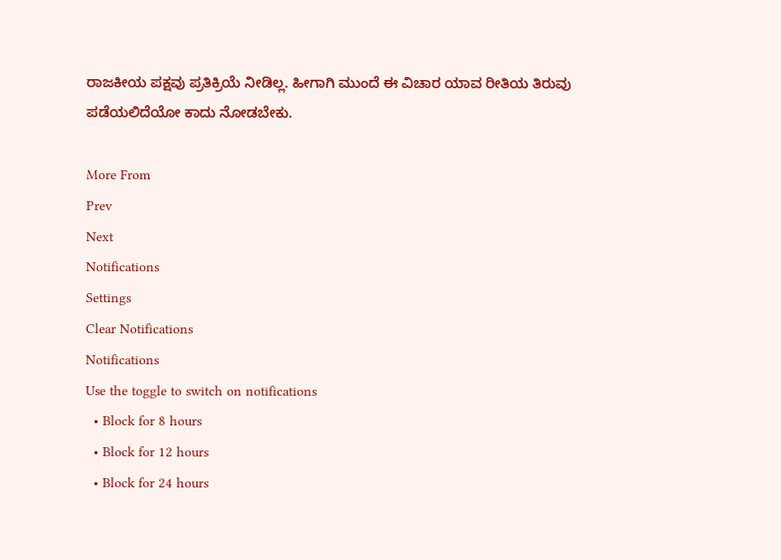ರಾಜಕೀಯ ಪಕ್ಷವು ಪ್ರತಿಕ್ರಿಯೆ ನೀಡಿಲ್ಲ. ಹೀಗಾಗಿ ಮುಂದೆ ಈ ವಿಚಾರ ಯಾವ ರೀತಿಯ ತಿರುವು ಪಡೆಯಲಿದೆಯೋ ಕಾದು ನೋಡಬೇಕು.

More From
Prev
Next
Notifications
Settings
Clear Notifications
Notifications
Use the toggle to switch on notifications
  • Block for 8 hours
  • Block for 12 hours
  • Block for 24 hours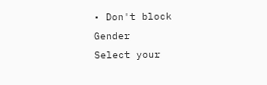• Don't block
Gender
Select your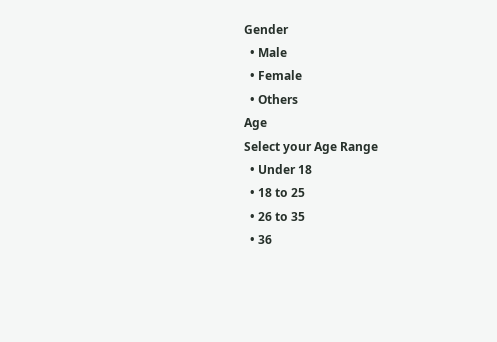Gender
  • Male
  • Female
  • Others
Age
Select your Age Range
  • Under 18
  • 18 to 25
  • 26 to 35
  • 36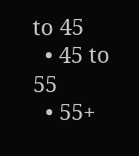to 45
  • 45 to 55
  • 55+